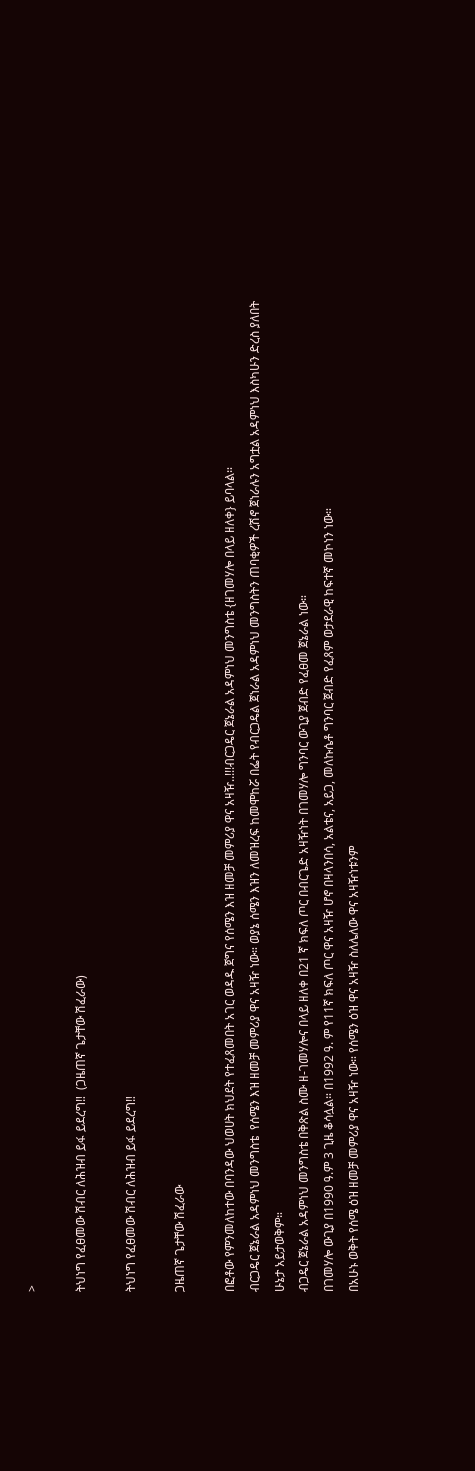>

ትህነግ የፈፀመው ሽብር ለሕዝብ ይፋ ይደረግ‼  (ጋዜጠኛ ጌታቸው ሽፈራው)

ትህነግ የፈፀመው ሽብር ለሕዝብ ይፋ ይደረግ‼

ጋዜጠኛ ጌታቸው ሽፈራው

በፎቶው የምንመለከተው በባንዳው ህወሀት ክህደት የተፈጸመበት አገር ወዳዱ ጀግና የሰሜን እዝ ዘመቻ መምሪያ ዋና አዛዥ..!!!ብርጋዴር ጀኔራል አዳምነህ መንግስቴ {ዘገመሃሎ በላይ ዘለቀ} ይባላል።
ብርጋዴር ጀኔራል አዳምነህ መንግስቴ  የሰሜን እዝ ዘመቻ መምሪያ ዋና አዛዥ ነው። ወያኔ ሰሜን እዝን ለመዝረፍ ከመሞከሯ በፌት የብርጋዴል ጀነራል አዳምነህ መንግስትን ጠባቂዎች ረሽኖ ጀነራሉን አግቷል አዳምነህ እስካሁን ድረስ ያለበት ሁኔታ አይታወቅም።
ብጋዴር ጀኔራል አዳምነህ መንግስቴ በቅጽል ስሙ ዘ-ገመሃሎና በላይ ዘለቀ በ21 ኛ ክፍለ ጦር በብርጌድ አዛዥነት በገመሃሎ ግንባር ውጊያ ጀብድ የፈፀመ ጀኔራል ነው።
በገመሃሎ ውጊያ በ1990 ዓ.ም 3 ጊዜ ቆሳሏል። በ1992 ዓ. ም የ11ኛ ክፍለ ጦር ዋና አዛዥ ሆኖ በዛላንበሳ, አልቴና, አይጋ, መለኩሴቶ ግንባር ጀብድ የፈጸም ወታደራዊ ከፍተኛ መኮነን ነው።
በአሁኑ ወቅት የሰሜ ዕዝ ዘመቻ መምሪያ ዋና አዛዥ ነው። የሰሜን ዕዝ ዋና አዛዥ ስለሌለው ዋና አዛዥነቱንም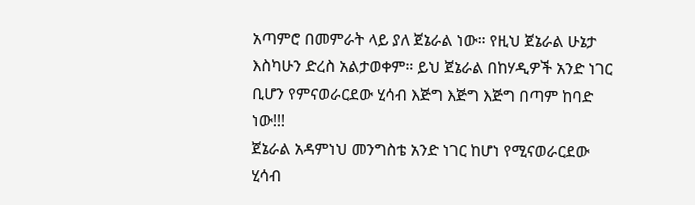አጣምሮ በመምራት ላይ ያለ ጀኔራል ነው። የዚህ ጀኔራል ሁኔታ እስካሁን ድረስ አልታወቀም። ይህ ጀኔራል በከሃዲዎች አንድ ነገር ቢሆን የምናወራርደው ሂሳብ እጅግ እጅግ እጅግ በጣም ከባድ ነው!!!
ጀኔራል አዳምነህ መንግስቴ አንድ ነገር ከሆነ የሚናወራርደው ሂሳብ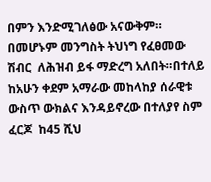በምን እንድሚገለፅው አናውቅም።
በመሆኑም መንግስት ትህነግ የፈፀመው ሽብር  ለሕዝብ ይፋ ማድረግ አለበት።በተለይ ከአሁን ቀደም አማራው መከላከያ ሰራዊቱ ውስጥ ውክልና እንዳይኖረው በተለያየ ስም  ፈርጆ  ከ45 ሺህ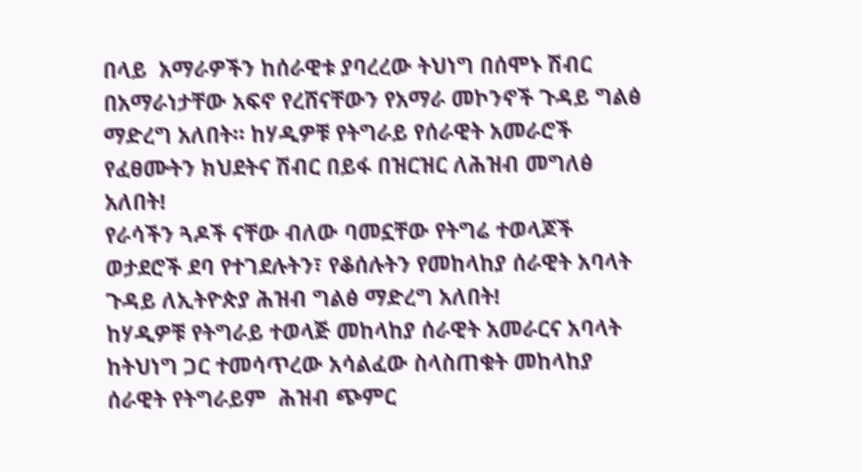በላይ  አማራዎችን ከሰራዊቱ ያባረረው ትህነግ በሰሞኑ ሽብር በአማራነታቸው አፍኖ የረሸናቸውን የአማራ መኮንኖች ጉዳይ ግልፅ ማድረግ አለበት። ከሃዲዎቹ የትግራይ የሰራዊት አመራሮች የፈፀሙትን ክህደትና ሽብር በይፋ በዝርዝር ለሕዝብ መግለፅ አለበት!
የራሳችን ጓዶች ናቸው ብለው ባመኗቸው የትግሬ ተወላጆች ወታደሮች ደባ የተገደሉትን፣ የቆሰሉትን የመከላከያ ሰራዊት አባላት ጉዳይ ለኢትዮጵያ ሕዝብ ግልፅ ማድረግ አለበት!
ከሃዲዎቹ የትግራይ ተወላጅ መከላከያ ሰራዊት አመራርና አባላት ከትህነግ ጋር ተመሳጥረው አሳልፈው ስላስጠቁት መከላከያ ሰራዊት የትግራይም  ሕዝብ ጭምር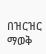በዝርዝር ማወቅ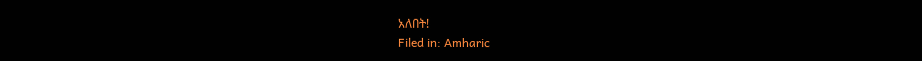አለበት!
Filed in: Amharic